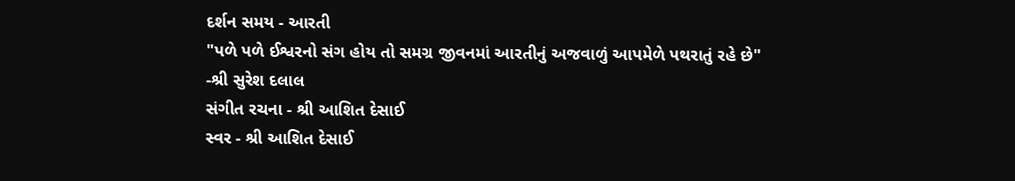દર્શન સમય - આરતી
"પળે પળે ઈશ્વરનો સંગ હોય તો સમગ્ર જીવનમાં આરતીનું અજવાળું આપમેળે પથરાતું રહે છે"
-શ્રી સુરેશ દલાલ
સંગીત રચના - શ્રી આશિત દેસાઈ
સ્વર - શ્રી આશિત દેસાઈ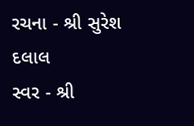રચના - શ્રી સુરેશ દલાલ
સ્વર - શ્રી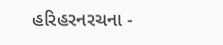હરિહરનરચના -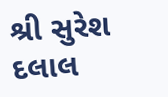શ્રી સુરેશ દલાલ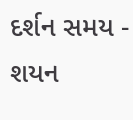દર્શન સમય - શયન